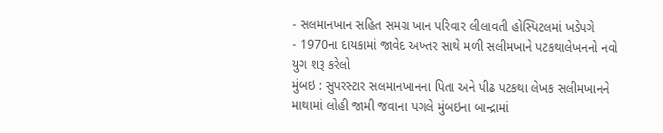- સલમાનખાન સહિત સમગ્ર ખાન પરિવાર લીલાવતી હોસ્પિટલમાં ખડેપગે
- 1970ના દાયકામાં જાવેદ અખ્તર સાથે મળી સલીમખાને પટકથાલેખનનો નવો યુગ શરૂ કરેલો
મુંબઇ : સુપરસ્ટાર સલમાનખાનના પિતા અને પીઢ પટકથા લેખક સલીમખાનને માથામાં લોહી જામી જવાના પગલે મુંબઇના બાન્દ્રામાં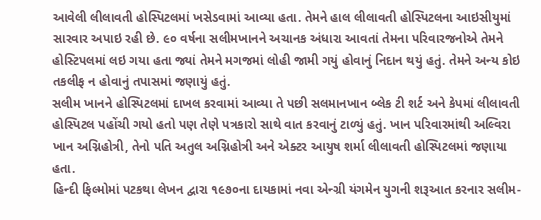આવેલી લીલાવતી હોસ્પિટલમાં ખસેડવામાં આવ્યા હતા. તેમને હાલ લીલાવતી હોસ્પિટલના આઇસીયુમાં સારવાર અપાઇ રહી છે. ૯૦ વર્ષના સલીમખાનને અચાનક અંધારા આવતાં તેમના પરિવારજનોએ તેમને હોસ્ટિપલમાં લઇ ગયા હતા જ્યાં તેમને મગજમાં લોહી જામી ગયું હોવાનું નિદાન થયું હતું. તેમને અન્ય કોઇ તકલીફ ન હોવાનું તપાસમાં જણાયું હતું.
સલીમ ખાનને હોસ્પિટલમાં દાખલ કરવામાં આવ્યા તે પછી સલમાનખાન બ્લેક ટી શર્ટ અને કેપમાં લીલાવતી હોસ્પિટલ પહોંચી ગયો હતો પણ તેણે પત્રકારો સાથે વાત કરવાનું ટાળ્યું હતું. ખાન પરિવારમાંથી અલ્વિરા ખાન અગ્નિહોત્રી, તેનો પતિ અતુલ અગ્નિહોત્રી અને એક્ટર આયુષ શર્મા લીલાવતી હોસ્પિટલમાં જણાયા હતા.
હિન્દી ફિલ્મોમાં પટકથા લેખન દ્વારા ૧૯૭૦ના દાયકામાં નવા એન્ગ્રી યંગમેન યુગની શરૂઆત કરનાર સલીમ-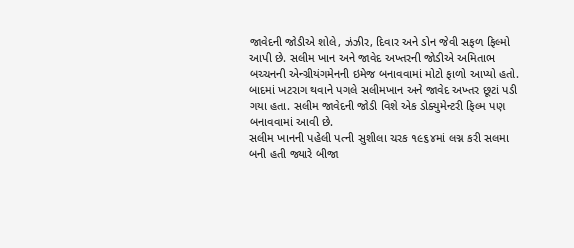જાવેદની જોડીએ શોલે, ઝંઝીર, દિવાર અને ડોન જેવી સફળ ફિલ્મો આપી છે. સલીમ ખાન અને જાવેદ અખ્તરની જોડીએ અમિતાભ બચ્ચનની એન્ગ્રીયંગમેનની ઇમેજ બનાવવામાં મોટો ફાળો આપ્યો હતો. બાદમાં ખટરાગ થવાને પગલે સલીમખાન અને જાવેદ અખ્તર છૂટાં પડી ગયા હતા. સલીમ જાવેદની જોડી વિશે એક ડોક્યુમેન્ટરી ફિલ્મ પણ બનાવવામાં આવી છે.
સલીમ ખાનની પહેલી પત્ની સુશીલા ચરક ૧૯૬૪માં લગ્ન કરી સલમા બની હતી જ્યારે બીજા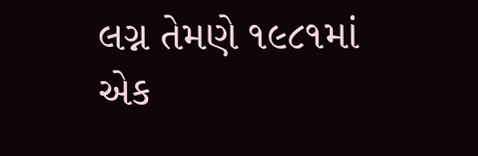લગ્ન તેમણે ૧૯૮૧માં એક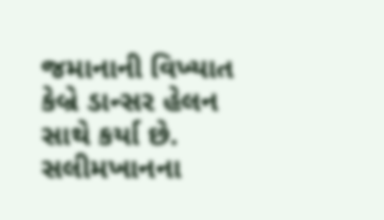જમાનાની વિખ્યાત કેબ્રે ડાન્સર હેલન સાથે કર્યા છે. સલીમખાનના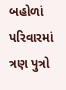બહોળાં પરિવારમાં ત્રણ પુત્રો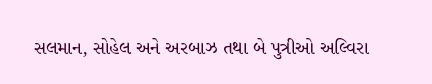સલમાન, સોહેલ અને અરબાઝ તથા બે પુત્રીઓ અલ્વિરા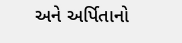અને અર્પિતાનો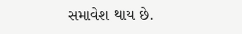સમાવેશ થાય છે.